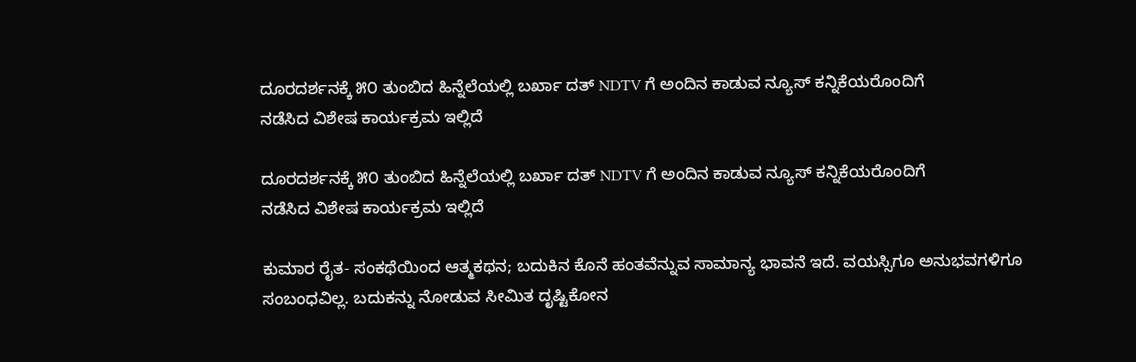ದೂರದರ್ಶನಕ್ಕೆ ೫೦ ತುಂಬಿದ ಹಿನ್ನೆಲೆಯಲ್ಲಿ ಬರ್ಖಾ ದತ್ NDTV ಗೆ ಅಂದಿನ ಕಾಡುವ ನ್ಯೂಸ್ ಕನ್ನಿಕೆಯರೊಂದಿಗೆ
ನಡೆಸಿದ ವಿಶೇಷ ಕಾರ್ಯಕ್ರಮ ಇಲ್ಲಿದೆ

ದೂರದರ್ಶನಕ್ಕೆ ೫೦ ತುಂಬಿದ ಹಿನ್ನೆಲೆಯಲ್ಲಿ ಬರ್ಖಾ ದತ್ NDTV ಗೆ ಅಂದಿನ ಕಾಡುವ ನ್ಯೂಸ್ ಕನ್ನಿಕೆಯರೊಂದಿಗೆ
ನಡೆಸಿದ ವಿಶೇಷ ಕಾರ್ಯಕ್ರಮ ಇಲ್ಲಿದೆ

ಕುಮಾರ ರೈತ- ಸಂಕಥೆಯಿಂದ ಆತ್ಮಕಥನ; ಬದುಕಿನ ಕೊನೆ ಹಂತವೆನ್ನುವ ಸಾಮಾನ್ಯ ಭಾವನೆ ಇದೆ. ವಯಸ್ಸಿಗೂ ಅನುಭವಗಳಿಗೂ ಸಂಬಂಧವಿಲ್ಲ. ಬದುಕನ್ನು ನೋಡುವ ಸೀಮಿತ ದೃಷ್ಟಿಕೋನ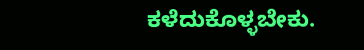ಕಳೆದುಕೊಳ್ಳಬೇಕು.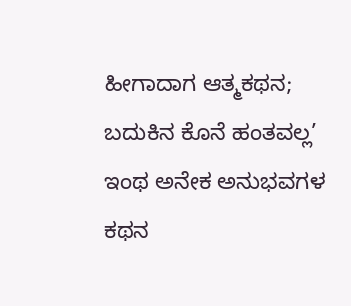ಹೀಗಾದಾಗ ಆತ್ಮಕಥನ; ಬದುಕಿನ ಕೊನೆ ಹಂತವಲ್ಲ’ ಇಂಥ ಅನೇಕ ಅನುಭವಗಳ ಕಥನ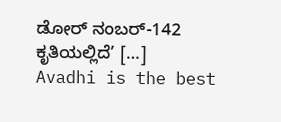ಡೋರ್ ನಂಬರ್-142 ಕೃತಿಯಲ್ಲಿದೆ’ […]
Avadhi is the best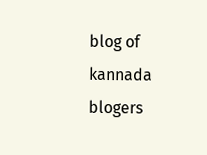blog of kannada blogers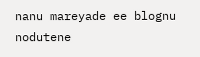nanu mareyade ee blognu nodutene